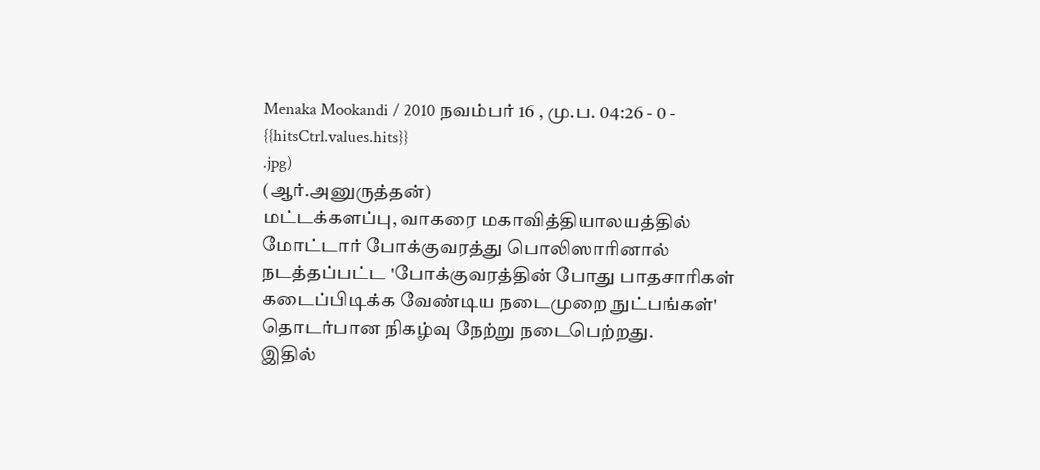Menaka Mookandi / 2010 நவம்பர் 16 , மு.ப. 04:26 - 0 - {{hitsCtrl.values.hits}}
.jpg)
(ஆர்.அனுருத்தன்)
மட்டக்களப்பு, வாகரை மகாவித்தியாலயத்தில் மோட்டார் போக்குவரத்து பொலிஸாரினால் நடத்தப்பட்ட 'போக்குவரத்தின் போது பாதசாரிகள் கடைப்பிடிக்க வேண்டிய நடைமுறை நுட்பங்கள்' தொடர்பான நிகழ்வு நேற்று நடைபெற்றது.
இதில்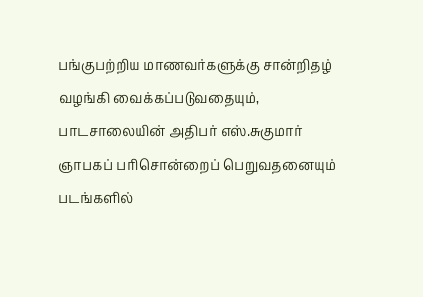பங்குபற்றிய மாணவர்களுக்கு சான்றிதழ் வழங்கி வைக்கப்படுவதையும், பாடசாலையின் அதிபர் எஸ்.சுகுமார் ஞாபகப் பரிசொன்றைப் பெறுவதனையும் படங்களில்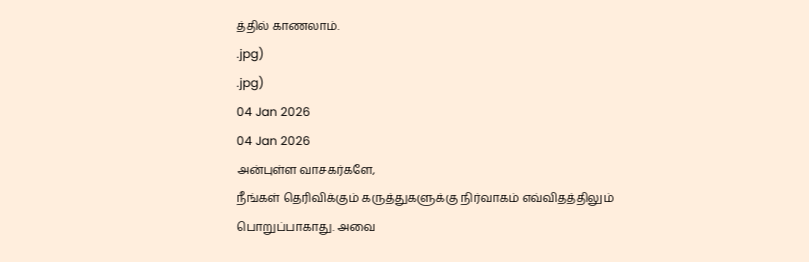த்தில் காணலாம்.
.jpg)
.jpg)
04 Jan 2026
04 Jan 2026
அன்புள்ள வாசகர்களே,
நீங்கள் தெரிவிக்கும் கருத்துகளுக்கு நிர்வாகம் எவ்விதத்திலும் பொறுப்பாகாது. அவை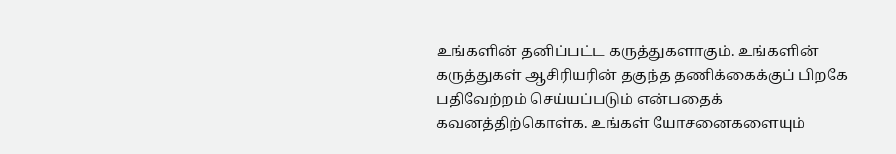உங்களின் தனிப்பட்ட கருத்துகளாகும். உங்களின் கருத்துகள் ஆசிரியரின் தகுந்த தணிக்கைக்குப் பிறகே பதிவேற்றம் செய்யப்படும் என்பதைக் கவனத்திற்கொள்க. உங்கள் யோசனைகளையும்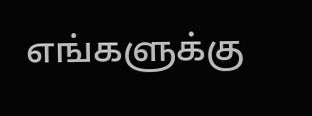எங்களுக்கு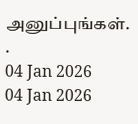அனுப்புங்கள். .
04 Jan 2026
04 Jan 2026